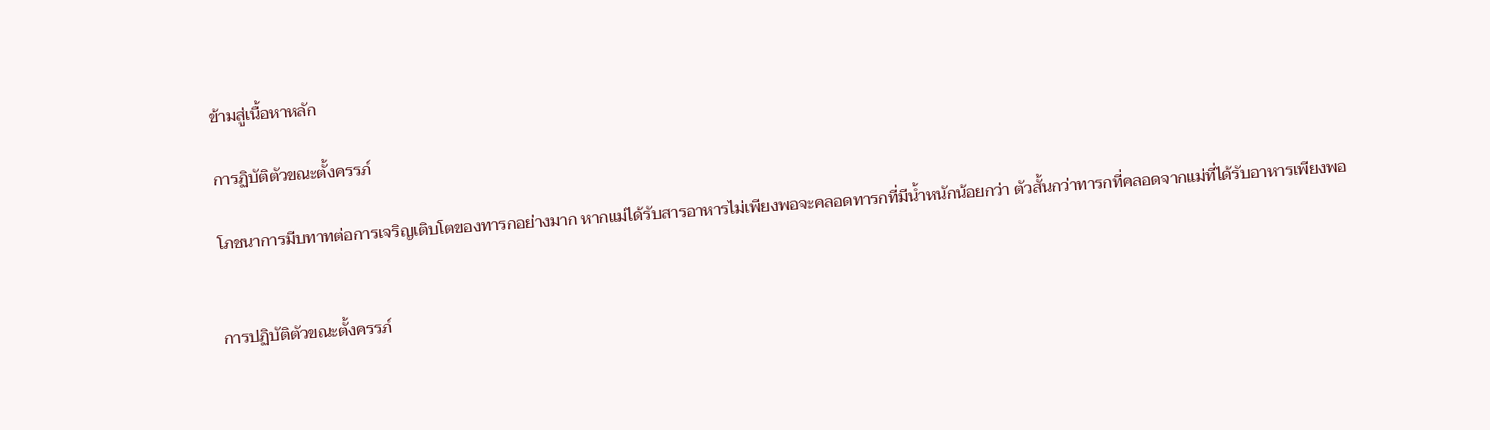ข้ามสู่เนื้อหาหลัก

การฏิบัติตัวขณะตั้งครรภ์

โภชนาการมีบทาทต่อการเจริญเติบโตของทารกอย่างมาก หากแม่ได้รับสารอาหารไม่เพียงพอจะคลอดทารกที่มีน้ำหนักน้อยกว่า ตัวสั้นกว่าทารกที่คลอดจากแม่ที่ได้รับอาหารเพียงพอ


การปฏิบัติตัวขณะตั้งครรภ์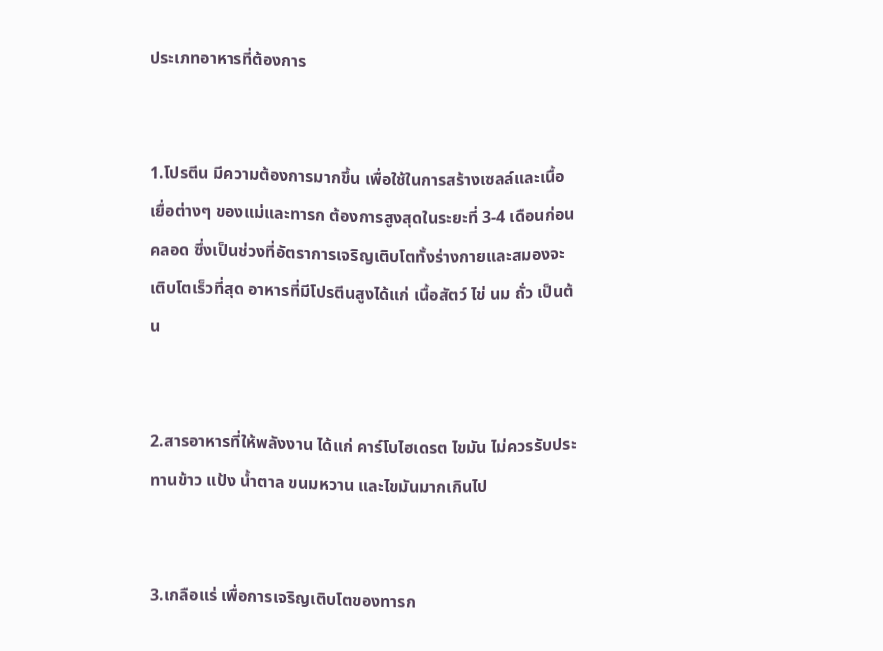ประเภทอาหารที่ต้องการ


1.โปรตีน มีความต้องการมากขึ้น เพื่อใช้ในการสร้างเซลล์และเนื้อเยื่อต่างๆ ของแม่และทารก ต้องการสูงสุดในระยะที่ 3-4 เดือนก่อนคลอด ซึ่งเป็นช่วงที่อัตราการเจริญเติบโตทั้งร่างกายและสมองจะเติบโตเร็วที่สุด อาหารที่มีโปรตีนสูงได้แก่ เนื้อสัตว์ ไข่ นม ถั่ว เป็นต้น


2.สารอาหารที่ให้พลังงาน ได้แก่ คาร์โบไฮเดรต ไขมัน ไม่ควรรับประทานข้าว แป้ง น้ำตาล ขนมหวาน และไขมันมากเกินไป


3.เกลือแร่ เพื่อการเจริญเติบโตของทารก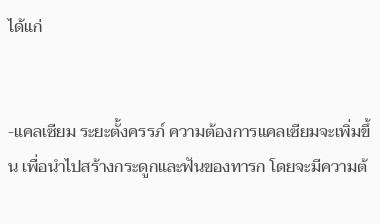ได้แก่


-แคลเซียม ระยะตั้งครรภ์ ความต้องการแคลเซียมจะเพิ่มขึ้น เพื่อนำไปสร้างกระดูกและฟันของทารก โดยจะมีความต้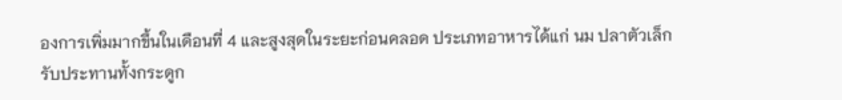องการเพิ่มมากขึ้นในเดือนที่ 4 และสูงสุดในระยะก่อนคลอด ประเภทอาหารได้แก่ นม ปลาตัวเล็ก รับประทานทั้งกระดูก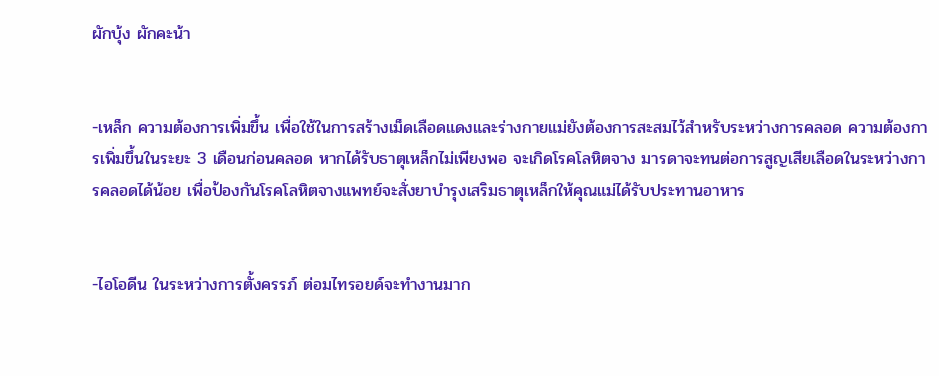ผักบุ้ง ผักคะน้า


-เหล็ก ความต้องการเพิ่มขึ้น เพื่อใช้ในการสร้างเม็ดเลือดแดงและร่างกายแม่ยังต้องการสะสมไว้สำหรับระหว่างการคลอด ความต้องการเพิ่มขึ้นในระยะ 3 เดือนก่อนคลอด หากได้รับธาตุเหล็กไม่เพียงพอ จะเกิดโรคโลหิตจาง มารดาจะทนต่อการสูญเสียเลือดในระหว่างการคลอดได้น้อย เพื่อป้องกันโรคโลหิตจางแพทย์จะสั่งยาบำรุงเสริมธาตุเหล็กให้คุณแม่ได้รับประทานอาหาร


-ไอโอดีน ในระหว่างการตั้งครรภ์ ต่อมไทรอยด์จะทำงานมาก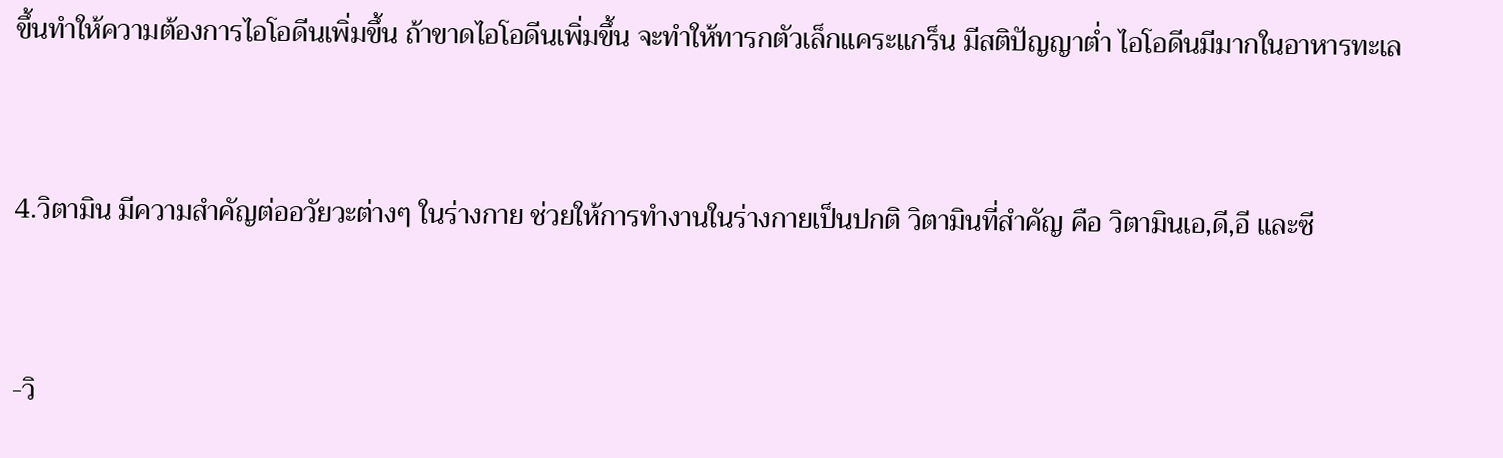ขึ้นทำให้ความต้องการไอโอดีนเพิ่มขึ้น ถ้าขาดไอโอดีนเพิ่มขึ้น จะทำให้ทารกตัวเล็กแคระแกร็น มีสติปัญญาต่ำ ไอโอดีนมีมากในอาหารทะเล


4.วิตามิน มีความสำคัญต่ออวัยวะต่างๆ ในร่างกาย ช่วยให้การทำงานในร่างกายเป็นปกติ วิตามินที่สำคัญ คือ วิตามินเอ,ดี,อี และซี


-วิ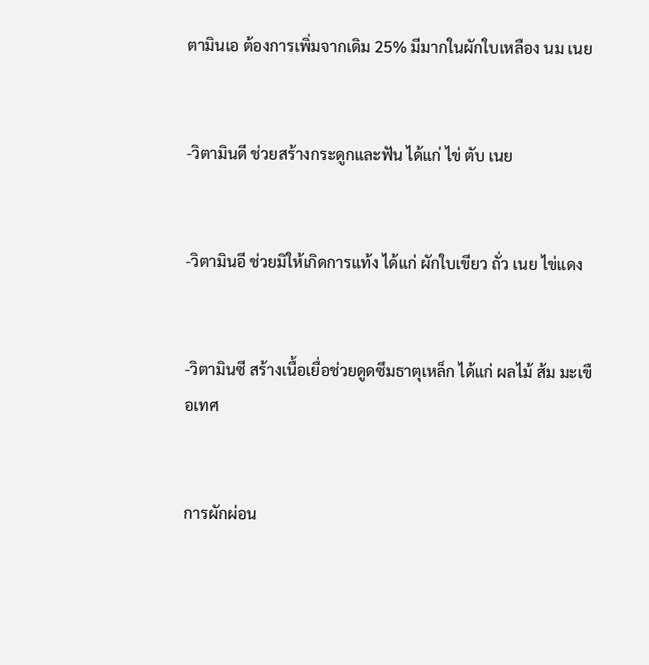ตามินเอ ต้องการเพิ่มจากเดิม 25% มีมากในผักใบเหลือง นม เนย


-วิตามินดี ช่วยสร้างกระดูกและฟัน ได้แก่ ไข่ ตับ เนย


-วิตามินอี ช่วยมิให้เกิดการแท้ง ได้แก่ ผักใบเขียว ถั่ว เนย ไข่แดง


-วิตามินซี สร้างเนื้อเยื่อช่วยดูดซึมธาตุเหล็ก ได้แก่ ผลไม้ ส้ม มะเขือเทศ


การผักผ่อน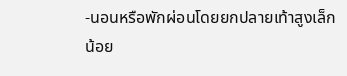-นอนหรือพักผ่อนโดยยกปลายเท้าสูงเล็กน้อย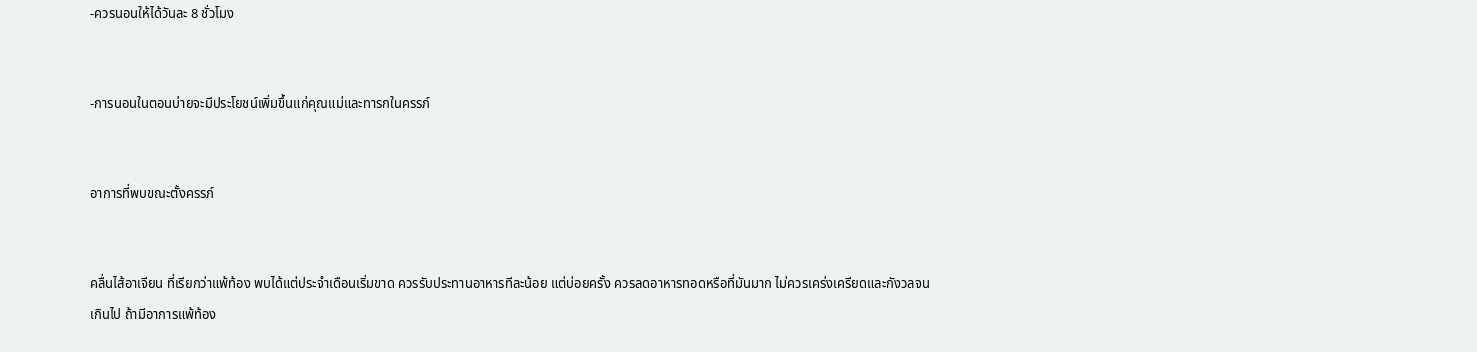-ควรนอนให้ได้วันละ 8 ชั่วโมง


-การนอนในตอนบ่ายจะมีประโยชน์เพิ่มขึ้นแก่คุณแม่และทารกในครรภ์


อาการที่พบขณะตั้งครรภ์


คลื่นไส้อาเจียน ที่เรียกว่าแพ้ท้อง พบได้แต่ประจำเดือนเริ่มขาด ควรรับประทานอาหารทีละน้อย แต่บ่อยครั้ง ควรลดอาหารทอดหรือที่มันมาก ไม่ควรเคร่งเครียดและกังวลจนเกินไป ถ้ามีอาการแพ้ท้อง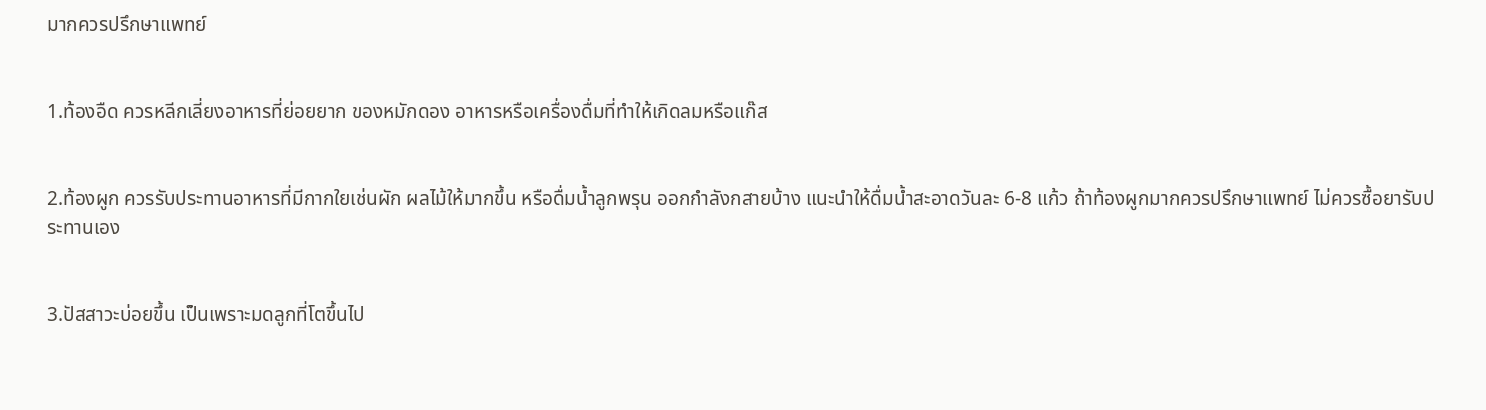มากควรปรึกษาแพทย์


1.ท้องอืด ควรหลีกเลี่ยงอาหารที่ย่อยยาก ของหมักดอง อาหารหรือเครื่องดื่มที่ทำให้เกิดลมหรือแก๊ส


2.ท้องผูก ควรรับประทานอาหารที่มีกากใยเช่นผัก ผลไม้ให้มากขึ้น หรือดื่มน้ำลูกพรุน ออกกำลังกสายบ้าง แนะนำให้ดื่มน้ำสะอาดวันละ 6-8 แก้ว ถ้าท้องผูกมากควรปรึกษาแพทย์ ไม่ควรซื้อยารับประทานเอง


3.ปัสสาวะบ่อยขึ้น เป็นเพราะมดลูกที่โตขึ้นไป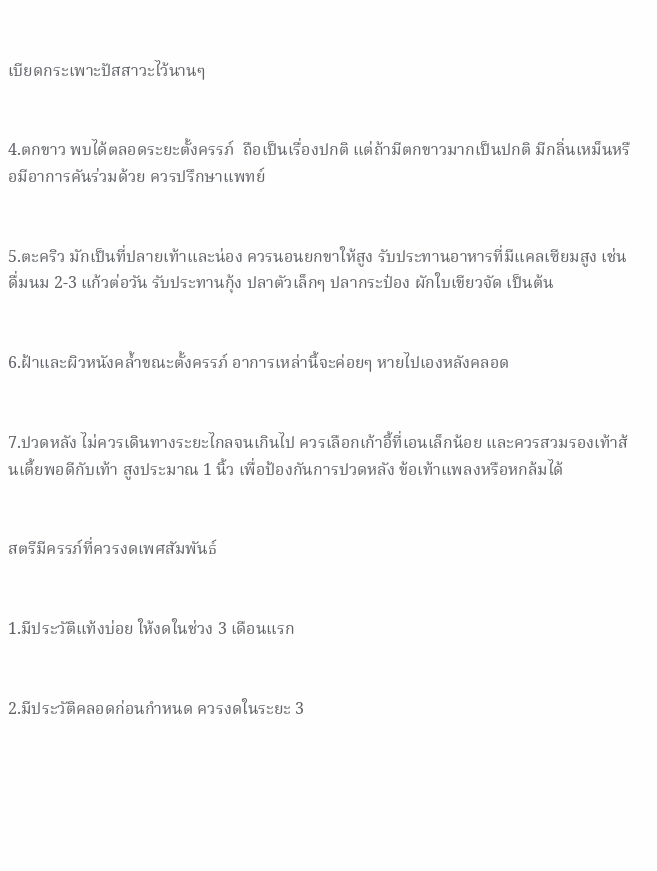เบียดกระเพาะปัสสาวะไว้นานๆ


4.ตกขาว พบได้ตลอดระยะตั้งครรภ์  ถือเป็นเรื่องปกติ แต่ถ้ามีตกขาวมากเป็นปกติ มีกลิ่นเหม็นหรือมีอาการคันร่วมด้วย ควรปรึกษาแพทย์


5.ตะคริว มักเป็นที่ปลายเท้าและน่อง ควรนอนยกขาให้สูง รับประทานอาหารที่มีแคลเซียมสูง เช่นดื่มนม 2-3 แก้วต่อวัน รับประทานกุ้ง ปลาตัวเล็กๆ ปลากระป๋อง ผักใบเขียวจัด เป็นต้น


6.ฝ้าและผิวหนังคล้ำขณะตั้งครรภ์ อาการเหล่านี้จะค่อยๆ หายไปเองหลังคลอด


7.ปวดหลัง ไม่ควรเดินทางระยะไกลจนเกินไป ควรเลือกเก้าอี้ที่เอนเล็กน้อย และควรสวมรองเท้าส้นเตี้ยพอดีกับเท้า สูงประมาณ 1 นิ้ว เพื่อป้องกันการปวดหลัง ข้อเท้าแพลงหรือหกล้มได้


สตรีมีครรภ์ที่ควรงดเพศสัมพันธ์


1.มีประวัติแท้งบ่อย ให้งดในช่วง 3 เดือนแรก


2.มีประวัติคลอดก่อนกำหนด ควรงดในระยะ 3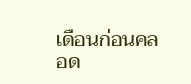เดือนก่อนคลอด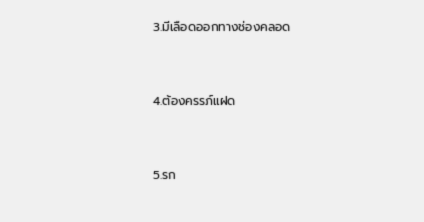3.มีเลือดออกทางช่องคลอด


4.ต้องครรภ์แฝด


5.รก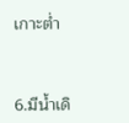เกาะต่ำ


6.มีน้ำเดิ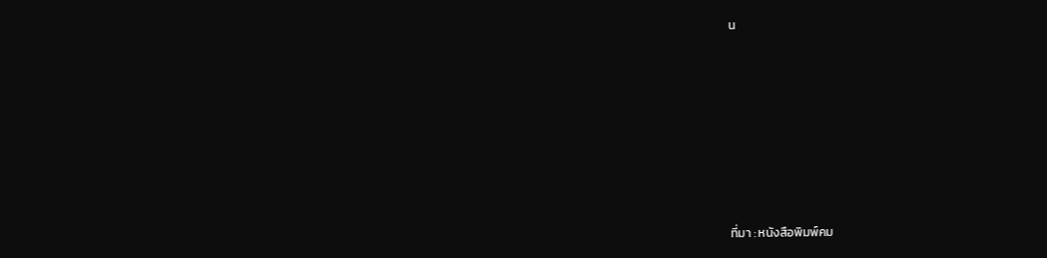น









ที่มา : หนังสือพิมพ์คม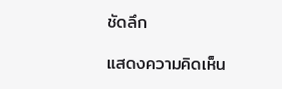ชัดลึก

แสดงความคิดเห็น